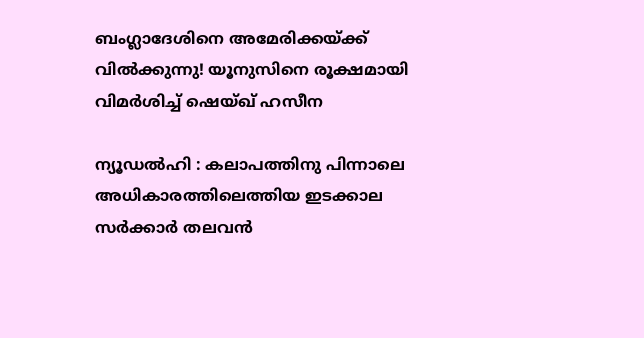ബംഗ്ലാദേശിനെ അമേരിക്കയ്ക്ക് വില്‍ക്കുന്നു! യൂനുസിനെ രൂക്ഷമായി വിമര്‍ശിച്ച് ഷെയ്ഖ് ഹസീന

ന്യൂഡല്‍ഹി : കലാപത്തിനു പിന്നാലെ അധികാരത്തിലെത്തിയ ഇടക്കാല സര്‍ക്കാര്‍ തലവന്‍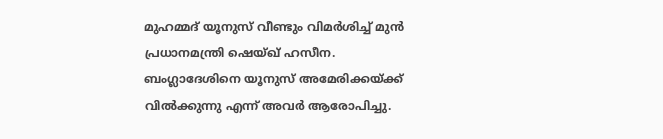മുഹമ്മദ് യൂനുസ് വീണ്ടും വിമര്‍ശിച്ച് മുന്‍ പ്രധാനമന്ത്രി ഷെയ്ഖ് ഹസീന. ബംഗ്ലാദേശിനെ യൂനുസ് അമേരിക്കയ്ക്ക് വില്‍ക്കുന്നു എന്ന് അവര്‍ ആരോപിച്ചു.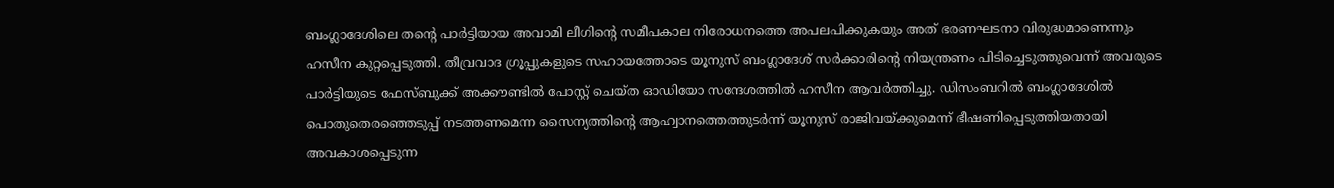ബംഗ്ലാദേശിലെ തന്റെ പാര്‍ട്ടിയായ അവാമി ലീഗിന്റെ സമീപകാല നിരോധനത്തെ അപലപിക്കുകയും അത് ഭരണഘടനാ വിരുദ്ധമാണെന്നും ഹസീന കുറ്റപ്പെടുത്തി. തീവ്രവാദ ഗ്രൂപ്പുകളുടെ സഹായത്തോടെ യൂനുസ് ബംഗ്ലാദേശ് സര്‍ക്കാരിന്റെ നിയന്ത്രണം പിടിച്ചെടുത്തുവെന്ന് അവരുടെ പാര്‍ട്ടിയുടെ ഫേസ്ബുക്ക് അക്കൗണ്ടില്‍ പോസ്റ്റ് ചെയ്ത ഓഡിയോ സന്ദേശത്തില്‍ ഹസീന ആവര്‍ത്തിച്ചു. ഡിസംബറില്‍ ബംഗ്ലാദേശില്‍ പൊതുതെരഞ്ഞെടുപ്പ് നടത്തണമെന്ന സൈന്യത്തിന്റെ ആഹ്വാനത്തെത്തുടര്‍ന്ന് യൂനുസ് രാജിവയ്ക്കുമെന്ന് ഭീഷണിപ്പെടുത്തിയതായി അവകാശപ്പെടുന്ന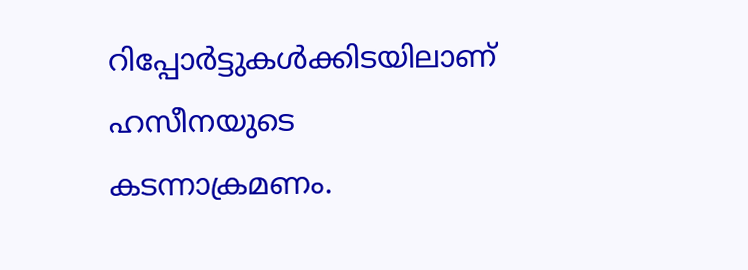റിപ്പോര്‍ട്ടുകള്‍ക്കിടയിലാണ് ഹസീനയുടെ കടന്നാക്രമണം.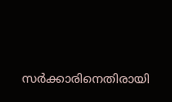സര്‍ക്കാരിനെതിരായി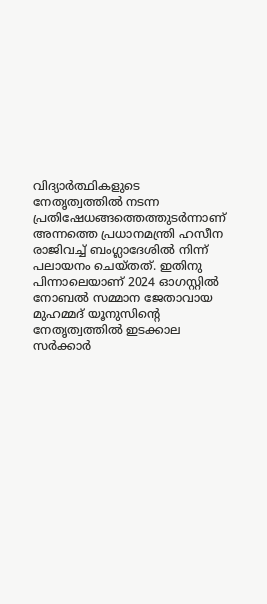വിദ്യാര്‍ത്ഥികളുടെ നേതൃത്വത്തില്‍ നടന്ന പ്രതിഷേധങ്ങത്തെത്തുടര്‍ന്നാണ് അന്നത്തെ പ്രധാനമന്ത്രി ഹസീന രാജിവച്ച് ബംഗ്ലാദേശില്‍ നിന്ന് പലായനം ചെയ്തത്. ഇതിനു പിന്നാലെയാണ് 2024 ഓഗസ്റ്റില്‍ നോബല്‍ സമ്മാന ജേതാവായ മുഹമ്മദ് യൂനുസിന്റെ നേതൃത്വത്തില്‍ ഇടക്കാല സര്‍ക്കാര്‍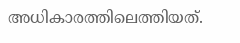അധികാരത്തിലെത്തിയത്.